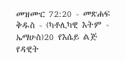መዝሙር 72:20 - መጽሐፍ ቅዱስ - (ካቶሊካዊ እትም - ኤማሁስ)20 የእሴይ ልጅ የዳዊት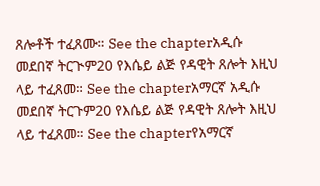ጸሎቶች ተፈጸሙ። See the chapterአዲሱ መደበኛ ትርጒም20 የእሴይ ልጅ የዳዊት ጸሎት እዚህ ላይ ተፈጸመ። See the chapterአማርኛ አዲሱ መደበኛ ትርጉም20 የእሴይ ልጅ የዳዊት ጸሎት እዚህ ላይ ተፈጸመ። See the chapterየአማርኛ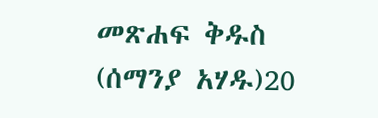መጽሐፍ ቅዱስ (ሰማንያ አሃዱ)20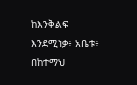ከእንቅልፍ እንደሚነቃ፥ አቤቱ፥ በከተማህ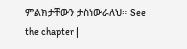ምልክታቸውን ታስነውራለህ። See the chapter |